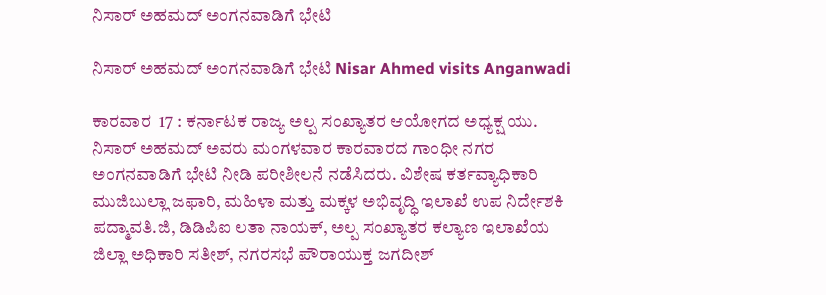ನಿಸಾರ್ ಅಹಮದ್ ಅಂಗನವಾಡಿಗೆ ಭೇಟಿ

ನಿಸಾರ್ ಅಹಮದ್ ಅಂಗನವಾಡಿಗೆ ಭೇಟಿ Nisar Ahmed visits Anganwadi

ಕಾರವಾರ  17 : ಕರ್ನಾಟಕ ರಾಜ್ಯ ಅಲ್ಪ ಸಂಖ್ಯಾತರ ಆಯೋಗದ ಅಧ್ಯಕ್ಷ ಯು. ನಿಸಾರ್ ಅಹಮದ್ ಅವರು ಮಂಗಳವಾರ ಕಾರವಾರದ ಗಾಂಧೀ ನಗರ ಅಂಗನವಾಡಿಗೆ ಭೇಟಿ ನೀಡಿ ಪರೀಶೀಲನೆ ನಡೆಸಿದರು. ವಿಶೇಷ ಕರ್ತವ್ಯಾಧಿಕಾರಿ ಮುಜಿಬುಲ್ಲಾ ಜಫಾರಿ, ಮಹಿಳಾ ಮತ್ತು ಮಕ್ಕಳ ಅಭಿವೃದ್ಧಿ ಇಲಾಖೆ ಉಪ ನಿರ್ದೇಶಕಿ ಪದ್ಮಾವತಿ.ಜಿ, ಡಿಡಿಪಿಐ ಲತಾ ನಾಯಕ್, ಅಲ್ಪ ಸಂಖ್ಯಾತರ ಕಲ್ಯಾಣ ಇಲಾಖೆಯ ಜಿಲ್ಲಾ ಅಧಿಕಾರಿ ಸತೀಶ್, ನಗರಸಭೆ ಪೌರಾಯುಕ್ತ ಜಗದೀಶ್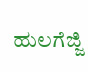ಹುಲಗೆಜ್ಜಿ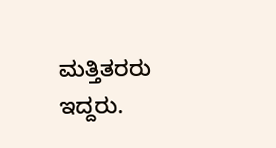ಮತ್ತಿತರರು ಇದ್ದರು.